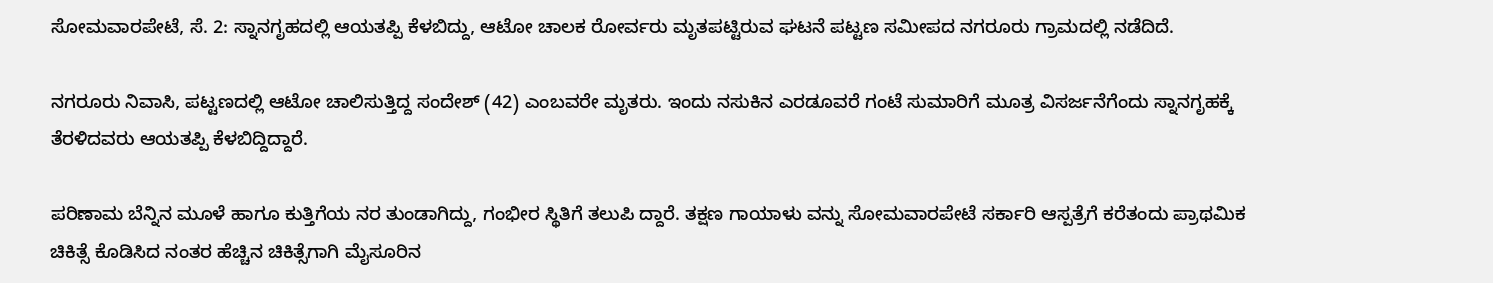ಸೋಮವಾರಪೇಟೆ, ಸೆ. 2: ಸ್ನಾನಗೃಹದಲ್ಲಿ ಆಯತಪ್ಪಿ ಕೆಳಬಿದ್ದು, ಆಟೋ ಚಾಲಕ ರೋರ್ವರು ಮೃತಪಟ್ಟಿರುವ ಘಟನೆ ಪಟ್ಟಣ ಸಮೀಪದ ನಗರೂರು ಗ್ರಾಮದಲ್ಲಿ ನಡೆದಿದೆ.

ನಗರೂರು ನಿವಾಸಿ, ಪಟ್ಟಣದಲ್ಲಿ ಆಟೋ ಚಾಲಿಸುತ್ತಿದ್ದ ಸಂದೇಶ್ (42) ಎಂಬವರೇ ಮೃತರು. ಇಂದು ನಸುಕಿನ ಎರಡೂವರೆ ಗಂಟೆ ಸುಮಾರಿಗೆ ಮೂತ್ರ ವಿಸರ್ಜನೆಗೆಂದು ಸ್ನಾನಗೃಹಕ್ಕೆ ತೆರಳಿದವರು ಆಯತಪ್ಪಿ ಕೆಳಬಿದ್ದಿದ್ದಾರೆ.

ಪರಿಣಾಮ ಬೆನ್ನಿನ ಮೂಳೆ ಹಾಗೂ ಕುತ್ತಿಗೆಯ ನರ ತುಂಡಾಗಿದ್ದು, ಗಂಭೀರ ಸ್ಥಿತಿಗೆ ತಲುಪಿ ದ್ದಾರೆ. ತಕ್ಷಣ ಗಾಯಾಳು ವನ್ನು ಸೋಮವಾರಪೇಟೆ ಸರ್ಕಾರಿ ಆಸ್ಪತ್ರೆಗೆ ಕರೆತಂದು ಪ್ರಾಥಮಿಕ ಚಿಕಿತ್ಸೆ ಕೊಡಿಸಿದ ನಂತರ ಹೆಚ್ಚಿನ ಚಿಕಿತ್ಸೆಗಾಗಿ ಮೈಸೂರಿನ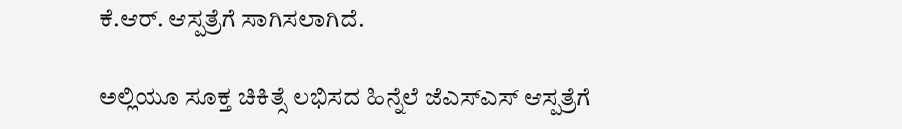ಕೆ.ಆರ್. ಆಸ್ಪತ್ರೆಗೆ ಸಾಗಿಸಲಾಗಿದೆ.

ಅಲ್ಲಿಯೂ ಸೂಕ್ತ ಚಿಕಿತ್ಸೆ ಲಭಿಸದ ಹಿನ್ನೆಲೆ ಜೆಎಸ್‍ಎಸ್ ಆಸ್ಪತ್ರೆಗೆ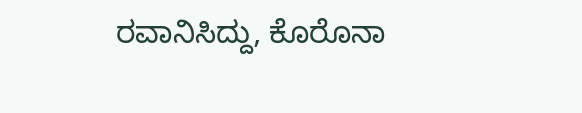ರವಾನಿಸಿದ್ದು, ಕೊರೊನಾ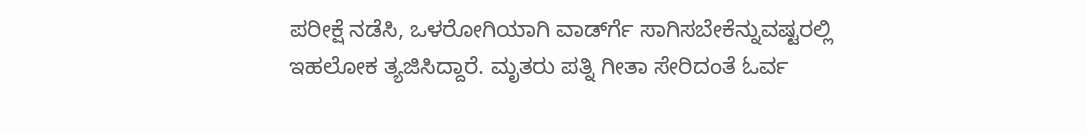ಪರೀಕ್ಷೆ ನಡೆಸಿ, ಒಳರೋಗಿಯಾಗಿ ವಾರ್ಡ್‍ಗೆ ಸಾಗಿಸಬೇಕೆನ್ನುವಷ್ಟರಲ್ಲಿ ಇಹಲೋಕ ತ್ಯಜಿಸಿದ್ದಾರೆ. ಮೃತರು ಪತ್ನಿ ಗೀತಾ ಸೇರಿದಂತೆ ಓರ್ವ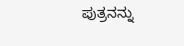ಪುತ್ರನನ್ನು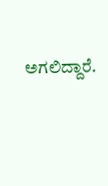ಅಗಲಿದ್ದಾರೆ.